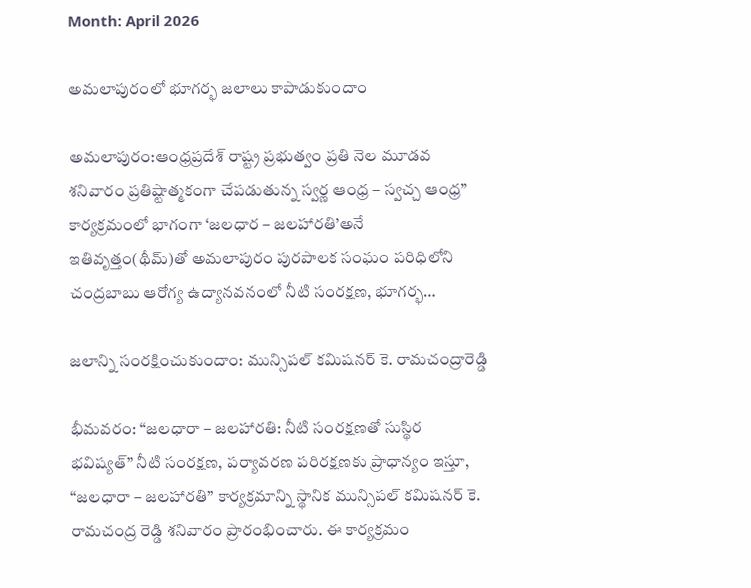Month: April 2026

అమలాపురంలో భూగర్భ జలాలు కాపాడుకుందాం

అమలాపురం:ఆంధ్రప్రదేశ్ రాష్ట్ర ప్రభుత్వం ప్రతి నెల మూడవ శనివారం ప్రతిష్టాత్మకంగా చేపడుతున్న స్వర్ణ ఆంధ్ర – స్వచ్చ ఆంధ్ర” కార్యక్రమంలో భాగంగా ‘జలధార – జలహారతి’అనే ఇతివృత్తం(థీమ్)తో అమలాపురం పురపాలక సంఘం పరిధిలోని చంద్రబాబు ఆరోగ్య ఉద్యానవనంలో నీటి సంరక్షణ, భూగర్భ…

జలాన్ని సంరక్షించుకుందాం: మున్సిపల్ కమిషనర్ కె. రామచంద్రారెడ్డి

భీమవరం: “జలధారా – జలహారతి: నీటి సంరక్షణతో సుస్థిర భవిష్యత్” నీటి సంరక్షణ, పర్యావరణ పరిరక్షణకు ప్రాధాన్యం ఇస్తూ, “జలధారా – జలహారతి” కార్యక్రమాన్ని స్థానిక మున్సిపల్ కమిషనర్ కె. రామచంద్ర రెడ్డి శనివారం ప్రారంభించారు. ఈ కార్యక్రమం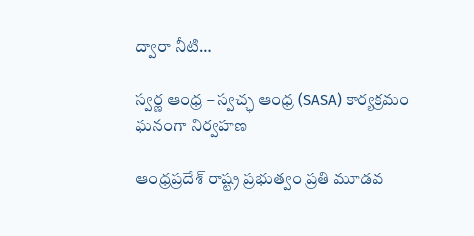ద్వారా నీటి…

స్వర్ణ ఆంధ్ర – స్వచ్ఛ ఆంధ్ర (SASA) కార్యక్రమం ఘనంగా నిర్వహణ

ఆంధ్రప్రదేశ్ రాష్ట్ర ప్రభుత్వం ప్రతి మూడవ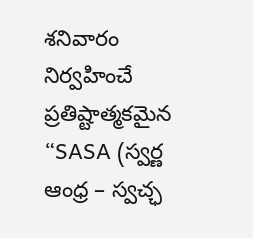శనివారం నిర్వహించే ప్రతిష్టాత్మకమైన “SASA (స్వర్ణ ఆంధ్ర – స్వచ్ఛ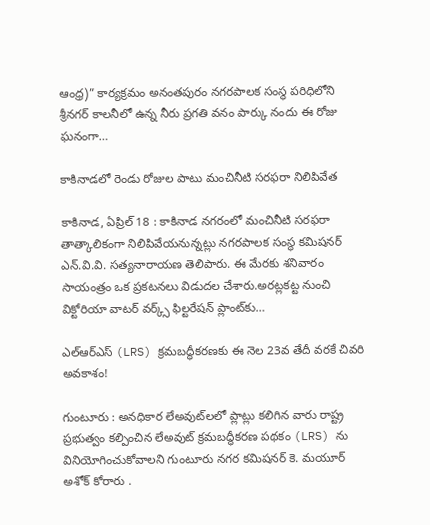ఆంధ్ర)” కార్యక్రమం అనంతపురం నగరపాలక సంస్థ పరిధిలోని శ్రీనగర్ కాలనీలో ఉన్న నీరు ప్రగతి వనం పార్కు నందు ఈ రోజు ఘనంగా…

కాకినాడలో రెండు రోజుల పాటు మంచినీటి సరఫరా నిలిపివేత

కాకినాడ, ఏప్రిల్ 18 : కాకినాడ నగరంలో మంచినీటి సరఫరా తాత్కాలికంగా నిలిపివేయనున్నట్లు నగరపాలక సంస్థ కమిషనర్ ఎన్.వి.వి. సత్యనారాయణ తెలిపారు. ఈ మేరకు శనివారం సాయంత్రం ఒక ప్రకటనలు విడుదల చేశారు.అరట్లకట్ట నుంచి విక్టోరియా వాటర్ వర్క్స్ ఫిల్టరేషన్ ప్లాంట్‌కు…

ఎల్ఆర్ఎస్ (LRS) క్రమబద్ధీకరణకు ఈ నెల 23వ తేదీ వరకే చివరి అవకాశం!

గుంటూరు : అనధికార లేఅవుట్‌లలో ప్లాట్లు కలిగిన వారు రాష్ట్ర ప్రభుత్వం కల్పించిన లేఅవుట్ క్రమబద్ధీకరణ పథకం (LRS) ను వినియోగించుకోవాలని గుంటూరు నగర కమిషనర్ కె. మయూర్ అశోక్ కోరారు .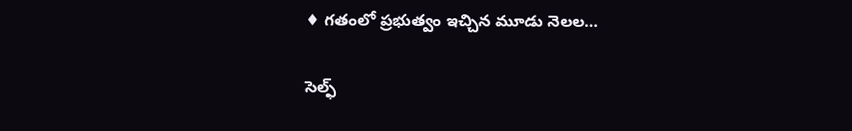♦ గతంలో ప్రభుత్వం ఇచ్చిన మూడు నెలల…

సెల్ఫ్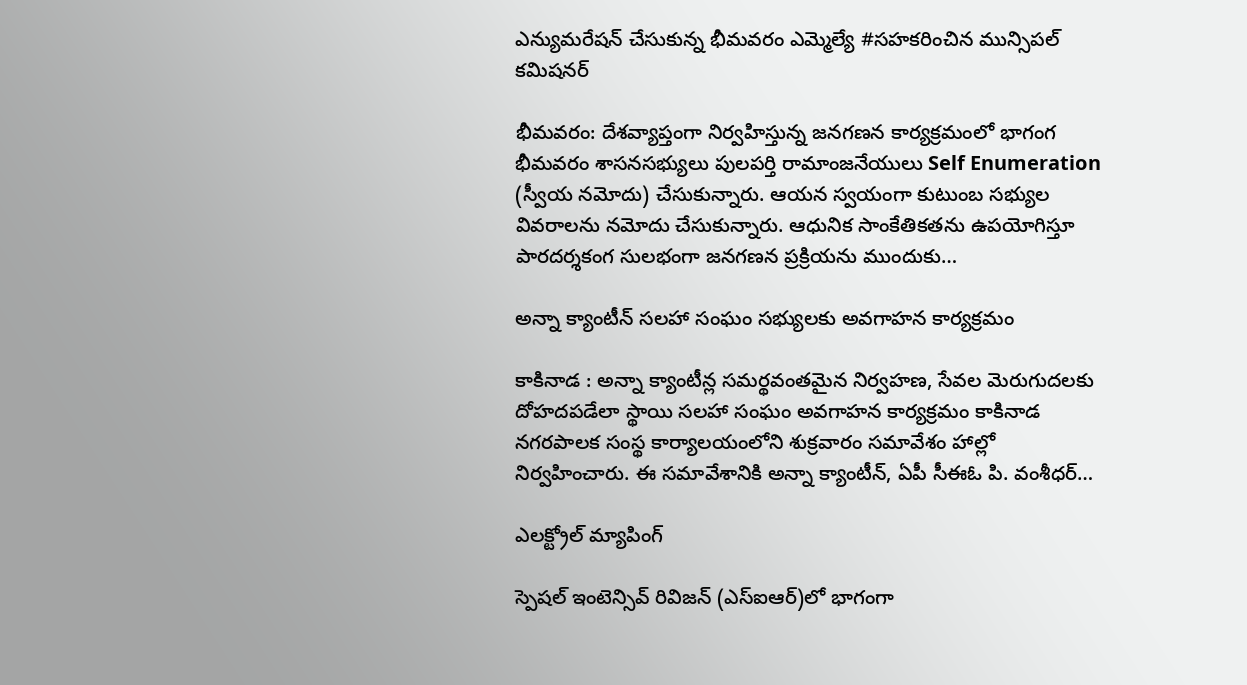ఎన్యుమరేషన్ చేసుకున్న భీమవరం ఎమ్మెల్యే #సహకరించిన మున్సిపల్ కమిషనర్

భీమవరం: దేశవ్యాప్తంగా నిర్వహిస్తున్న జనగణన కార్యక్రమంలో భాగంగ భీమవరం శాసనసభ్యులు పులపర్తి రామాంజనేయులు Self Enumeration (స్వీయ నమోదు) చేసుకున్నారు. ఆయన స్వయంగా కుటుంబ సభ్యుల వివరాలను నమోదు చేసుకున్నారు. ఆధునిక సాంకేతికతను ఉపయోగిస్తూ పారదర్శకంగ సులభంగా జనగణన ప్రక్రియను ముందుకు…

అన్నా క్యాంటీన్ సలహా సంఘం సభ్యులకు అవగాహన కార్యక్రమం

కాకినాడ : అన్నా క్యాంటీన్ల సమర్థవంతమైన నిర్వహణ, సేవల మెరుగుదలకు దోహదపడేలా స్థాయి సలహా సంఘం అవగాహన కార్యక్రమం కాకినాడ నగరపాలక సంస్థ కార్యాలయంలోని శుక్రవారం సమావేశం హాల్లో నిర్వహించారు. ఈ సమావేశానికి అన్నా క్యాంటీన్, ఏపీ సీఈఓ పి. వంశీధర్…

ఎలక్ట్రోల్ మ్యాపింగ్

స్పెషల్ ఇంటెన్సివ్ రివిజన్ (ఎస్ఐఆర్)లో భాగంగా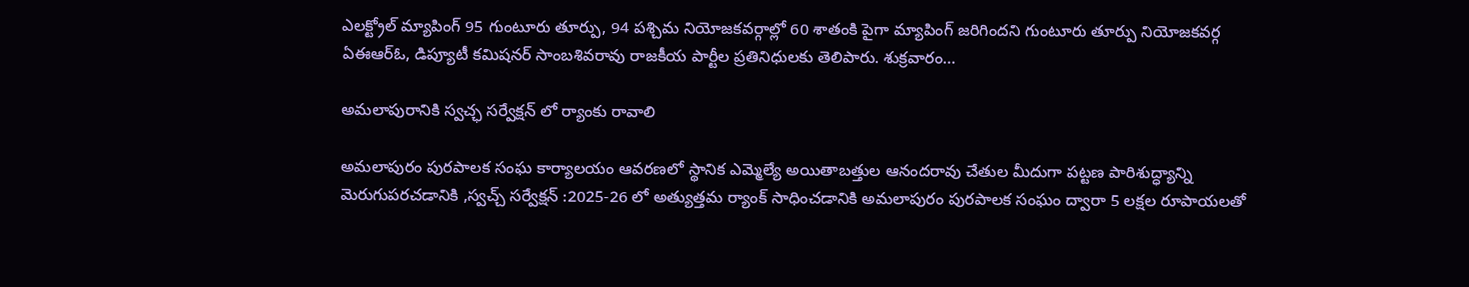ఎలక్ట్రోల్ మ్యాపింగ్ 95 గుంటూరు తూర్పు, 94 పశ్చిమ నియోజకవర్గాల్లో 60 శాతంకి పైగా మ్యాపింగ్ జరిగిందని గుంటూరు తూర్పు నియోజకవర్గ ఏఈఆర్ఓ, డిప్యూటీ కమిషనర్ సాంబశివరావు రాజకీయ పార్టీల ప్రతినిధులకు తెలిపారు. శుక్రవారం…

అమలాపురానికి స్వచ్ఛ సర్వేక్షన్ లో ర్యాంకు రావాలి

అమలాపురం పురపాలక సంఘ కార్యాలయం ఆవరణలో స్థానిక ఎమ్మెల్యే అయితాబత్తుల ఆనందరావు చేతుల మీదుగా పట్టణ పారిశుద్ధ్యాన్ని మెరుగుపరచడానికి ,స్వచ్చ్ సర్వేక్షన్ :2025-26 లో అత్యుత్తమ ర్యాంక్ సాధించడానికి అమలాపురం పురపాలక సంఘం ద్వారా 5 లక్షల రూపాయలతో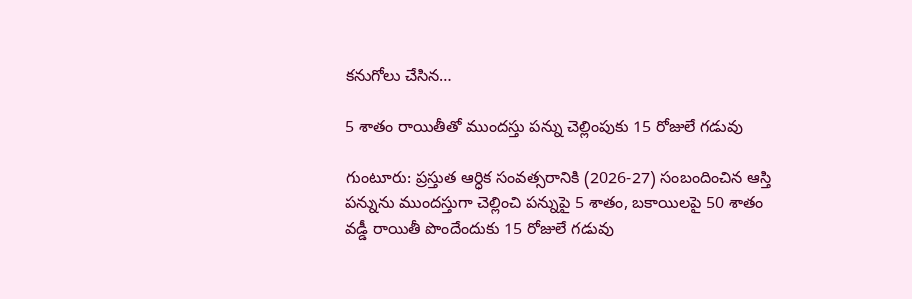కనుగోలు చేసిన…

5 శాతం రాయితీతో ముందస్తు పన్ను చెల్లింపుకు 15 రోజులే గడువు

గుంటూరు: ప్రస్తుత ఆర్ధిక సంవత్సరానికి (2026-27) సంబందించిన ఆస్తి పన్నును ముందస్తుగా చెల్లించి పన్నుపై 5 శాతం, బకాయిలపై 50 శాతం వడ్డీ రాయితీ పొందేందుకు 15 రోజులే గడువు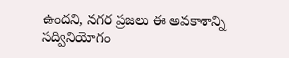ఉందని, నగర ప్రజలు ఈ అవకాశాన్ని సద్వినియోగం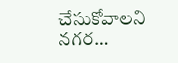చేసుకోవాలని నగర…